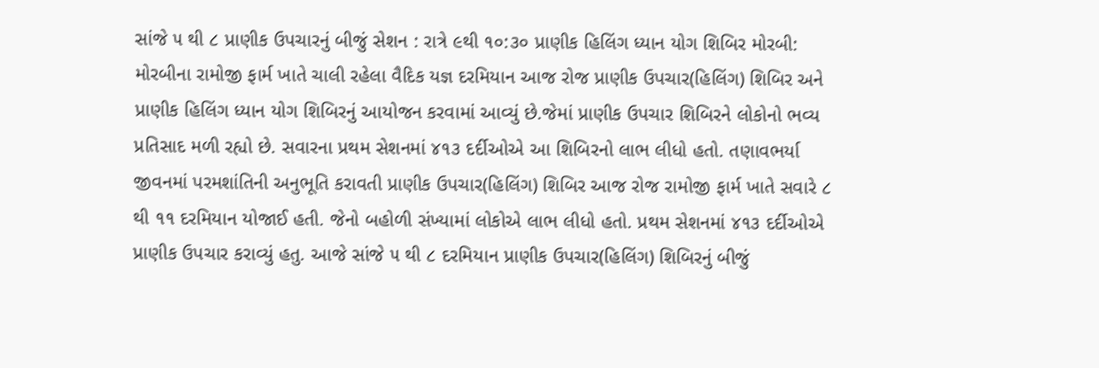સાંજે ૫ થી ૮ પ્રાણીક ઉપચારનું બીજું સેશન : રાત્રે ૯થી ૧૦:૩૦ પ્રાણીક હિલિંગ ધ્યાન યોગ શિબિર મોરબી: મોરબીના રામોજી ફાર્મ ખાતે ચાલી રહેલા વૈદિક યજ્ઞ દરમિયાન આજ રોજ પ્રાણીક ઉપચાર(હિલિંગ) શિબિર અને પ્રાણીક હિલિંગ ધ્યાન યોગ શિબિરનું આયોજન કરવામાં આવ્યું છે.જેમાં પ્રાણીક ઉપચાર શિબિરને લોકોનો ભવ્ય પ્રતિસાદ મળી રહ્યો છે. સવારના પ્રથમ સેશનમાં ૪૧૩ દર્દીઓએ આ શિબિરનો લાભ લીધો હતો. તણાવભર્યા જીવનમાં પરમશાંતિની અનુભૂતિ કરાવતી પ્રાણીક ઉપચાર(હિલિંગ) શિબિર આજ રોજ રામોજી ફાર્મ ખાતે સવારે ૮ થી ૧૧ દરમિયાન યોજાઈ હતી. જેનો બહોળી સંખ્યામાં લોકોએ લાભ લીધો હતો. પ્રથમ સેશનમાં ૪૧૩ દર્દીઓએ પ્રાણીક ઉપચાર કરાવ્યું હતુ. આજે સાંજે ૫ થી ૮ દરમિયાન પ્રાણીક ઉપચાર(હિલિંગ) શિબિરનું બીજું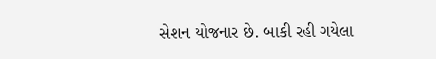સેશન યોજનાર છે. બાકી રહી ગયેલા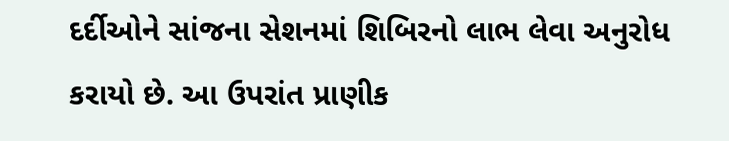દર્દીઓને સાંજના સેશનમાં શિબિરનો લાભ લેવા અનુરોધ કરાયો છે. આ ઉપરાંત પ્રાણીક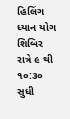હિલિંગ ધ્યાન યોગ શિબિર રાત્રે ૯ થી ૧૦:૩૦ સુધી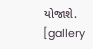યોજાશે. [gallery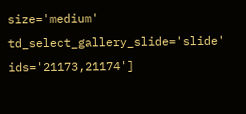size='medium' td_select_gallery_slide='slide' ids='21173,21174']